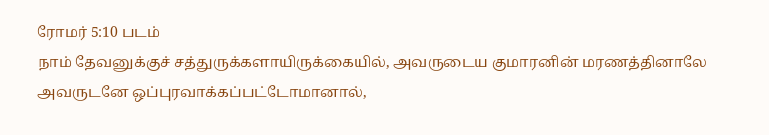ரோமர் 5:10 படம்
நாம் தேவனுக்குச் சத்துருக்களாயிருக்கையில், அவருடைய குமாரனின் மரணத்தினாலே அவருடனே ஒப்புரவாக்கப்பட்டோமானால்,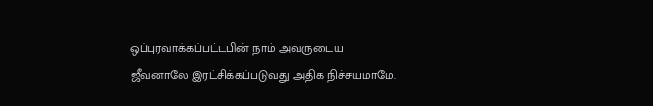ஒப்புரவாக்கப்பட்டபின் நாம் அவருடைய ஜீவனாலே இரட்சிக்கப்படுவது அதிக நிச்சயமாமே.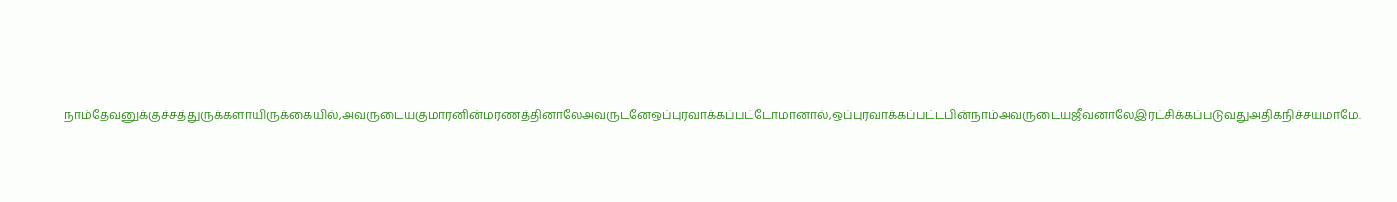நாம்தேவனுக்குச்சத்துருக்களாயிருக்கையில்,அவருடையகுமாரனின்மரணத்தினாலேஅவருடனேஒப்புரவாக்கப்பட்டோமானால்,ஒப்புரவாக்கப்பட்டபின்நாம்அவருடையஜீவனாலேஇரட்சிக்கப்படுவதுஅதிகநிச்சயமாமே.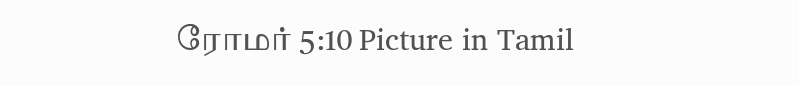ரோமர் 5:10 Picture in Tamil